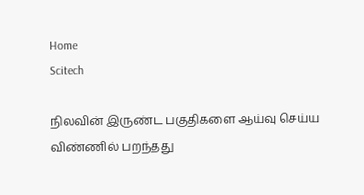Home
Scitech

நிலவின் இருண்ட பகுதிகளை ஆய்வு செய்ய விண்ணில் பறந்தது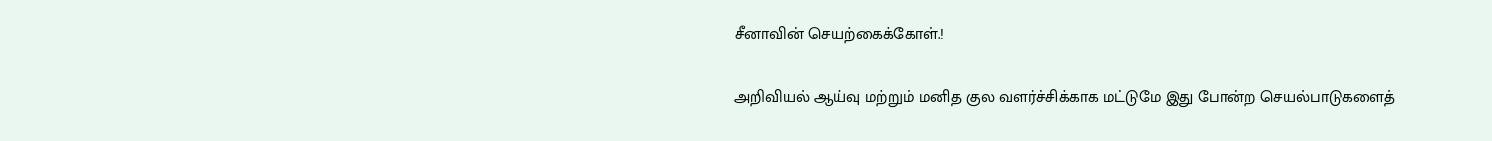சீனாவின் செயற்கைக்கோள்.!

அறிவியல் ஆய்வு மற்றும் மனித குல வளர்ச்சிக்காக மட்டுமே இது போன்ற செயல்பாடுகளைத்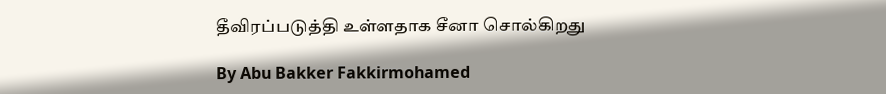தீவிரப்படுத்தி உள்ளதாக சீனா சொல்கிறது

By Abu Bakker Fakkirmohamed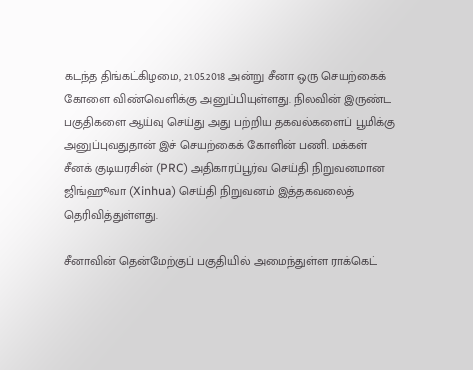கடந்த திங்கட்கிழமை, 21.05.2018 அன்று சீனா ஒரு செயற்கைக் கோளை விண்வெளிக்கு அனுப்பியுள்ளது. நிலவின் இருண்ட பகுதிகளை ஆய்வு செய்து அது பற்றிய தகவல்களைப் பூமிக்கு அனுப்புவதுதான் இச் செயற்கைக் கோளின் பணி. மக்கள் சீனக் குடியரசின் (PRC) அதிகாரப்பூர்வ செய்தி நிறுவனமான ஜிங்ஹூவா (Xinhua) செய்தி நிறுவனம் இத்தகவலைத் தெரிவித்துள்ளது.

சீனாவின் தென்மேற்குப் பகுதியில் அமைந்துள்ள ராக்கெட்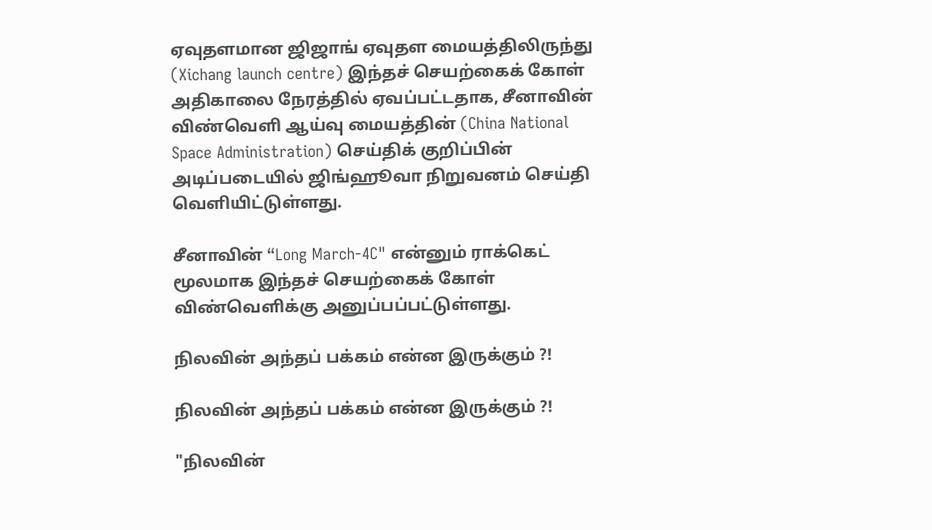ஏவுதளமான ஜிஜாங் ஏவுதள மையத்திலிருந்து (Xichang launch centre) இந்தச் செயற்கைக் கோள் அதிகாலை நேரத்தில் ஏவப்பட்டதாக, சீனாவின் விண்வெளி ஆய்வு மையத்தின் (China National Space Administration) செய்திக் குறிப்பின் அடிப்படையில் ஜிங்ஹூவா நிறுவனம் செய்தி வெளியிட்டுள்ளது.

சீனாவின் “Long March-4C" என்னும் ராக்கெட் மூலமாக இந்தச் செயற்கைக் கோள் விண்வெளிக்கு அனுப்பப்பட்டுள்ளது.

நிலவின் அந்தப் பக்கம் என்ன இருக்கும் ?!

நிலவின் அந்தப் பக்கம் என்ன இருக்கும் ?!

"நிலவின்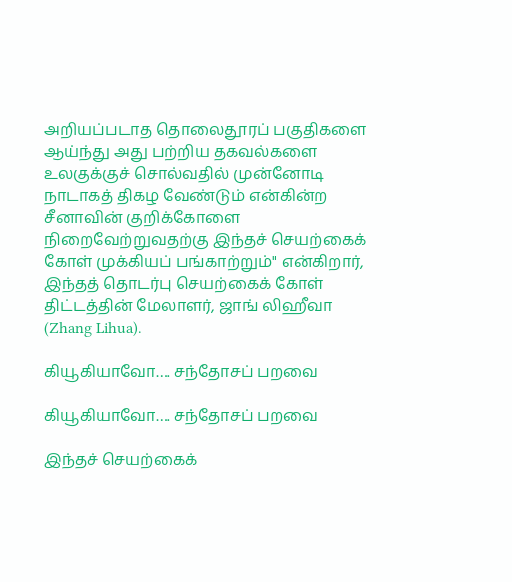அறியப்படாத தொலைதூரப் பகுதிகளை ஆய்ந்து அது பற்றிய தகவல்களை உலகுக்குச் சொல்வதில் முன்னோடி நாடாகத் திகழ வேண்டும் என்கின்ற சீனாவின் குறிக்கோளை நிறைவேற்றுவதற்கு இந்தச் செயற்கைக் கோள் முக்கியப் பங்காற்றும்" என்கிறார், இந்தத் தொடர்பு செயற்கைக் கோள் திட்டத்தின் மேலாளர், ஜாங் லிஹீவா (Zhang Lihua).

கியூகியாவோ…. சந்தோசப் பறவை

கியூகியாவோ…. சந்தோசப் பறவை

இந்தச் செயற்கைக்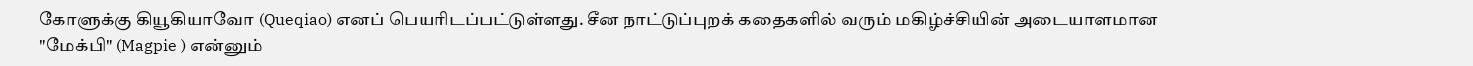கோளுக்கு கியூகியாவோ (Queqiao) எனப் பெயரிடப்பட்டுள்ளது. சீன நாட்டுப்புறக் கதைகளில் வரும் மகிழ்ச்சியின் அடையாளமான "மேக்பி" (Magpie ) என்னும்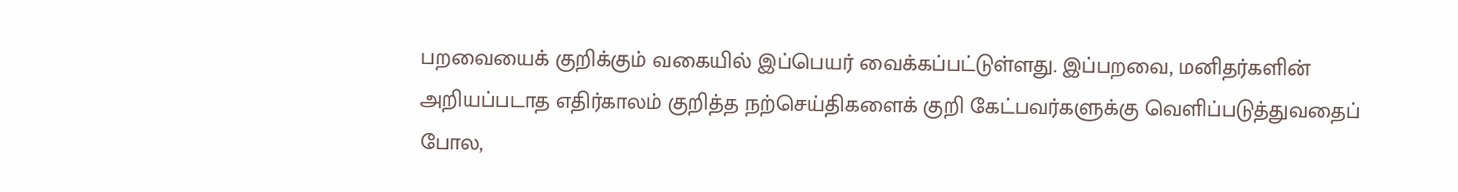பறவையைக் குறிக்கும் வகையில் இப்பெயர் வைக்கப்பட்டுள்ளது. இப்பறவை, மனிதர்களின் அறியப்படாத எதிர்காலம் குறித்த நற்செய்திகளைக் குறி கேட்பவர்களுக்கு வெளிப்படுத்துவதைப் போல,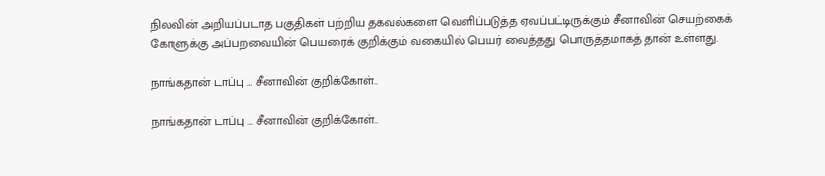நிலவின் அறியப்படாத பகுதிகள் பற்றிய தகவல்களை வெளிப்படுத்த ஏவப்பட்டிருக்கும் சீனாவின் செயற்கைக் கோளுக்கு அப்பறவையின் பெயரைக் குறிக்கும் வகையில் பெயர் வைத்தது பொருத்தமாகத் தான் உள்ளது.

நாங்கதான் டாப்பு … சீனாவின் குறிக்கோள்..

நாங்கதான் டாப்பு … சீனாவின் குறிக்கோள்..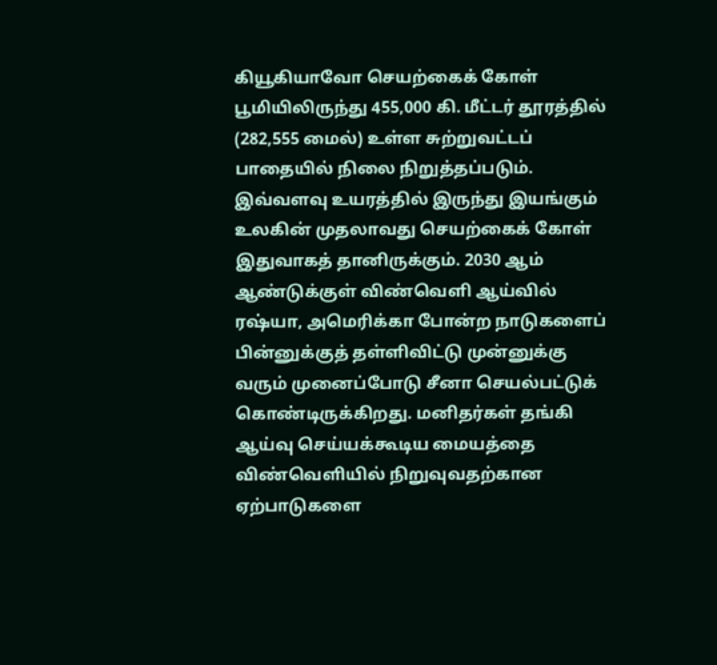கியூகியாவோ செயற்கைக் கோள் பூமியிலிருந்து 455,000 கி. மீட்டர் தூரத்தில் (282,555 மைல்) உள்ள சுற்றுவட்டப் பாதையில் நிலை நிறுத்தப்படும். இவ்வளவு உயரத்தில் இருந்து இயங்கும் உலகின் முதலாவது செயற்கைக் கோள் இதுவாகத் தானிருக்கும். 2030 ஆம் ஆண்டுக்குள் விண்வெளி ஆய்வில் ரஷ்யா, அமெரிக்கா போன்ற நாடுகளைப் பின்னுக்குத் தள்ளிவிட்டு முன்னுக்கு வரும் முனைப்போடு சீனா செயல்பட்டுக் கொண்டிருக்கிறது. மனிதர்கள் தங்கி ஆய்வு செய்யக்கூடிய மையத்தை விண்வெளியில் நிறுவுவதற்கான ஏற்பாடுகளை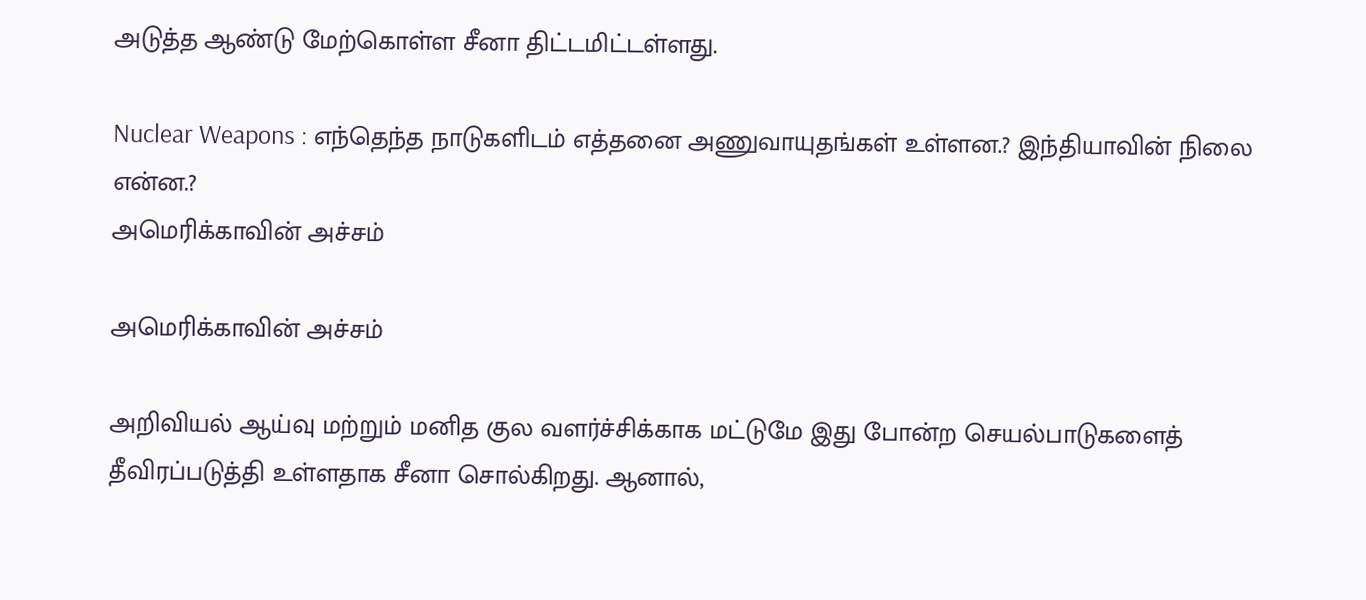அடுத்த ஆண்டு மேற்கொள்ள சீனா திட்டமிட்டள்ளது.

Nuclear Weapons : எந்தெந்த நாடுகளிடம் எத்தனை அணுவாயுதங்கள் உள்ளன.? இந்தியாவின் நிலை என்ன.?
அமெரிக்காவின் அச்சம்

அமெரிக்காவின் அச்சம்

அறிவியல் ஆய்வு மற்றும் மனித குல வளர்ச்சிக்காக மட்டுமே இது போன்ற செயல்பாடுகளைத் தீவிரப்படுத்தி உள்ளதாக சீனா சொல்கிறது. ஆனால்,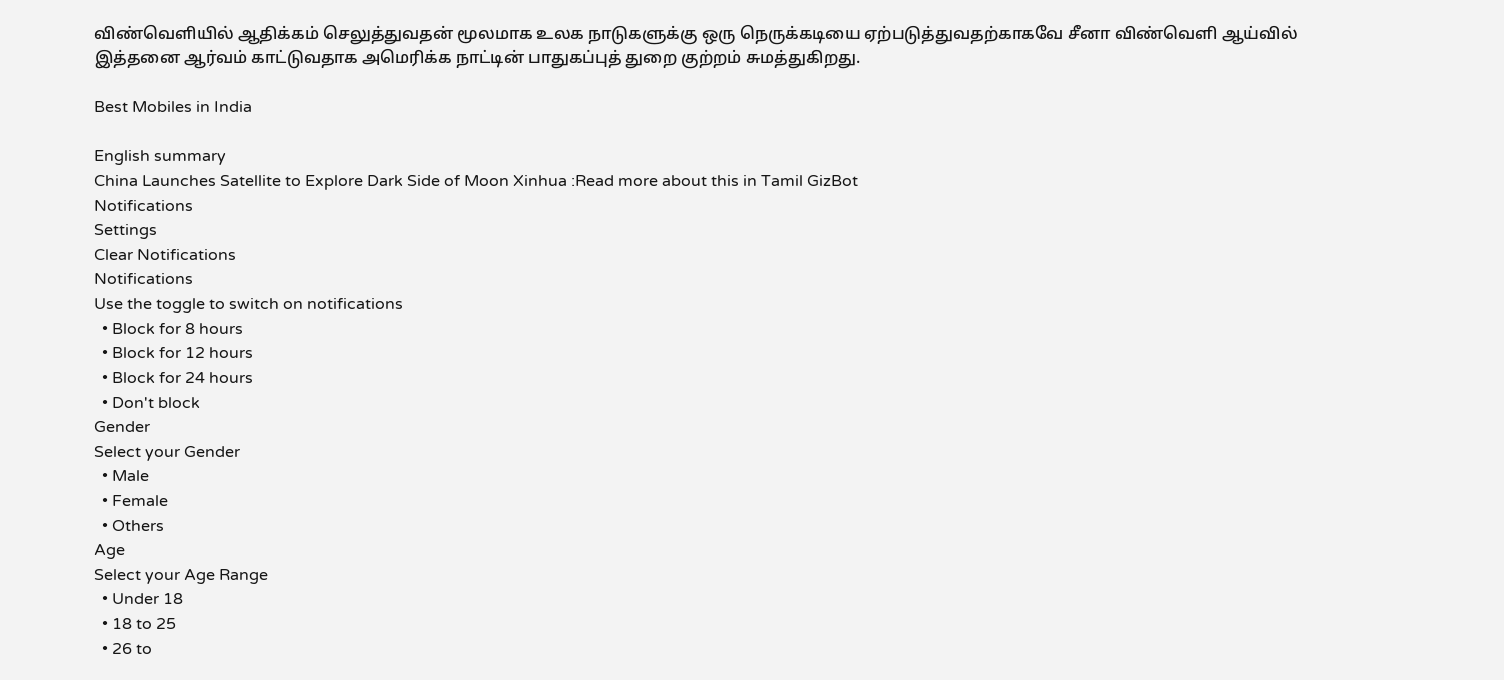விண்வெளியில் ஆதிக்கம் செலுத்துவதன் மூலமாக உலக நாடுகளுக்கு ஒரு நெருக்கடியை ஏற்படுத்துவதற்காகவே சீனா விண்வெளி ஆய்வில் இத்தனை ஆர்வம் காட்டுவதாக அமெரிக்க நாட்டின் பாதுகப்புத் துறை குற்றம் சுமத்துகிறது.

Best Mobiles in India

English summary
China Launches Satellite to Explore Dark Side of Moon Xinhua :Read more about this in Tamil GizBot
Notifications
Settings
Clear Notifications
Notifications
Use the toggle to switch on notifications
  • Block for 8 hours
  • Block for 12 hours
  • Block for 24 hours
  • Don't block
Gender
Select your Gender
  • Male
  • Female
  • Others
Age
Select your Age Range
  • Under 18
  • 18 to 25
  • 26 to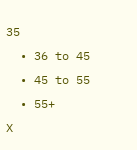35
  • 36 to 45
  • 45 to 55
  • 55+
X